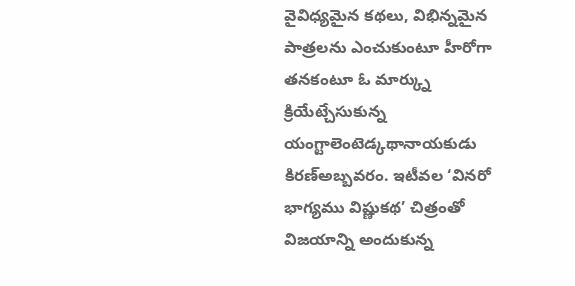వైవిధ్యమైన కథలు, విభిన్నమైన పాత్రలను ఎంచుకుంటూ హీరోగా తనకంటూ ఓ మార్క్ను క్రియేట్చేసుకున్న యంగ్టాలెంటెడ్కథానాయకుడు కిరణ్అబ్బవరం. ఇటీవల ‘వినరో భాగ్యము విష్ణుకథ’ చిత్రంతో విజయాన్ని అందుకున్న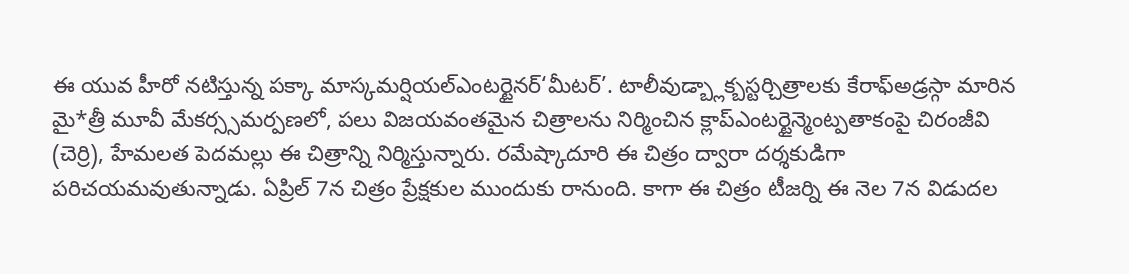ఈ యువ హీరో నటిస్తున్న పక్కా మాస్కమర్షియల్ఎంటర్టైనర్‘మీటర్’. టాలీవుడ్బ్లాక్బస్టర్చిత్రాలకు కేరాఫ్అడ్రస్గా మారిన మై*త్రీ మూవీ మేకర్స్సమర్పణలో, పలు విజయవంతమైన చిత్రాలను నిర్మించిన క్లాప్ఎంటర్టైన్మెంట్పతాకంపై చిరంజీవి (చెర్రి), హేమలత పెదమల్లు ఈ చిత్రాన్ని నిర్మిస్తున్నారు. రమేష్కాదూరి ఈ చిత్రం ద్వారా దర్శకుడిగా పరిచయమవుతున్నాడు. ఏప్రిల్ 7న చిత్రం ప్రేక్షకుల ముందుకు రానుంది. కాగా ఈ చిత్రం టీజర్ని ఈ నెల 7న విడుదల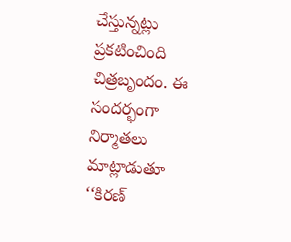చేస్తున్నట్లు ప్రకటించింది చిత్రబృందం. ఈ సందర్భంగా నిర్మాతలు మాట్లాడుతూ ‘‘కిరణ్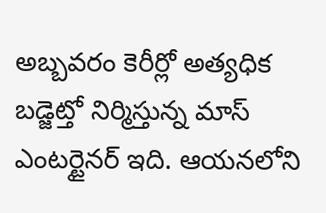అబ్బవరం కెరీర్లో అత్యధిక బడ్జెట్తో నిర్మిస్తున్న మాస్ ఎంటర్టైనర్ ఇది. ఆయనలోని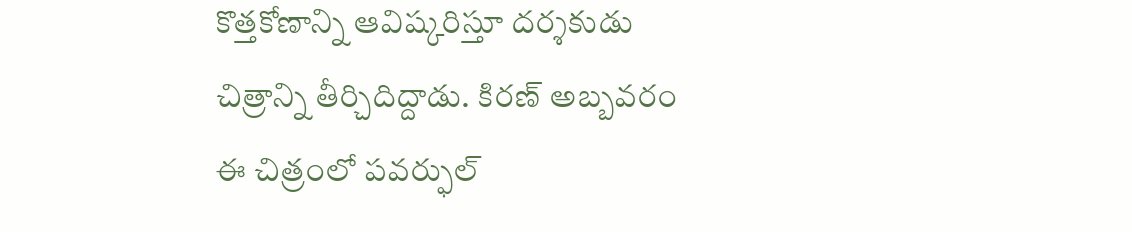కొత్తకోణాన్ని ఆవిష్కరిస్తూ దర్శకుడు చిత్రాన్ని తీర్చిదిద్దాడు. కిరణ్ అబ్బవరం ఈ చిత్రంలో పవర్ఫుల్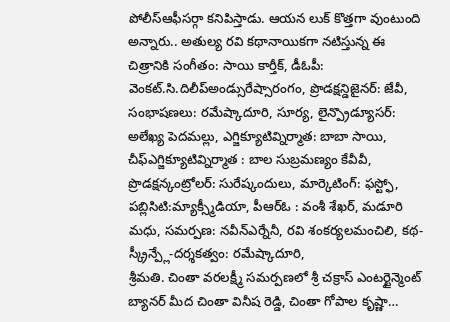పోలీస్ఆఫీసర్గా కనిపిస్తాడు. ఆయన లుక్ కొత్తగా వుంటుంది అన్నారు.. అతుల్య రవి కథానాయికగా నటిస్తున్న ఈ చిత్రానికి సంగీతం: సాయి కార్తీక్, డీఓపీ: వెంకట్.సి.దిలీప్అండ్సురేష్సారంగం, ప్రొడక్షన్డిజైనర్: జేవీ, సంభాషణలు: రమేష్కాదూరి, సూర్య, లైన్ప్రొడ్యూసర్: అలేఖ్య పెదమల్లు, ఎగ్జిక్యూటివ్నిర్మాత: బాబా సాయి, చీఫ్ఎగ్జిక్యూటివ్నిర్మాత : బాల సుబ్రమణ్యం కేవీవీ, ప్రొడక్షన్కంట్రోలర్: సురేష్కందులు, మార్కెటింగ్: ఫస్ట్ఫో, పబ్లిసిటి:మ్యాక్స్మీడియా, పీఆర్ఓ : వంశీ శేఖర్, మడూరి మధు, సమర్పణ: నవీన్ఎర్నేనీ, రవి శంకర్యలమంచిలి, కథ-స్క్రీన్ప్లే-దర్శకత్వం: రమేష్కాదూరి,
శ్రీమతి. చింతా వరలక్ష్మీ సమర్పణలో శ్రీ చక్రాస్ ఎంటర్టైన్మెంట్ బ్యానర్ మీద చింతా వినీష రెడ్డి, చింతా గోపాల కృష్ణా…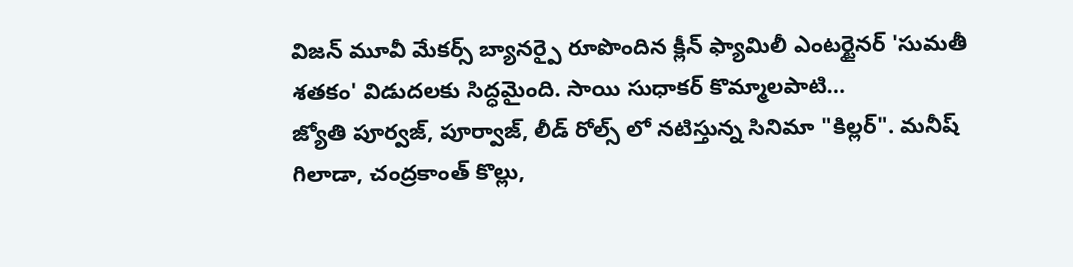విజన్ మూవీ మేకర్స్ బ్యానర్పై రూపొందిన క్లీన్ ఫ్యామిలీ ఎంటర్టైనర్ 'సుమతీ శతకం' విడుదలకు సిద్ధమైంది. సాయి సుధాకర్ కొమ్మాలపాటి…
జ్యోతి పూర్వజ్, పూర్వాజ్, లీడ్ రోల్స్ లో నటిస్తున్న సినిమా "కిల్లర్". మనీష్ గిలాడా, చంద్రకాంత్ కొల్లు,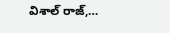విశాల్ రాజ్,…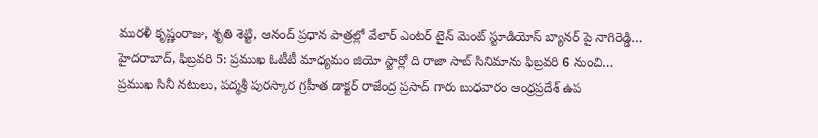మురళీ కృష్ణంరాజు, శృతి శెట్టి, ఆనంద్ ప్రధాన పాత్రల్లో వేలార్ ఎంటర్ టైన్ మెంట్ స్టూడియోస్ బ్యానర్ పై నాగిరెడ్డి…
హైదరాబాద్, ఫిబ్రవరి 5: ప్రముఖ ఓటీటీ మాధ్యమం జియో స్టార్లో ది రాజా సాబ్ సినిమాను ఫిబ్రవరి 6 నుంచి…
ప్రముఖ సినీ నటులు, పద్మశ్రీ పురస్కార గ్రహీత డాక్టర్ రాజేంద్ర ప్రసాద్ గారు బుధవారం ఆంధ్రప్రదేశ్ ఉప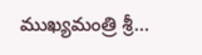ముఖ్యమంత్రి శ్రీ…